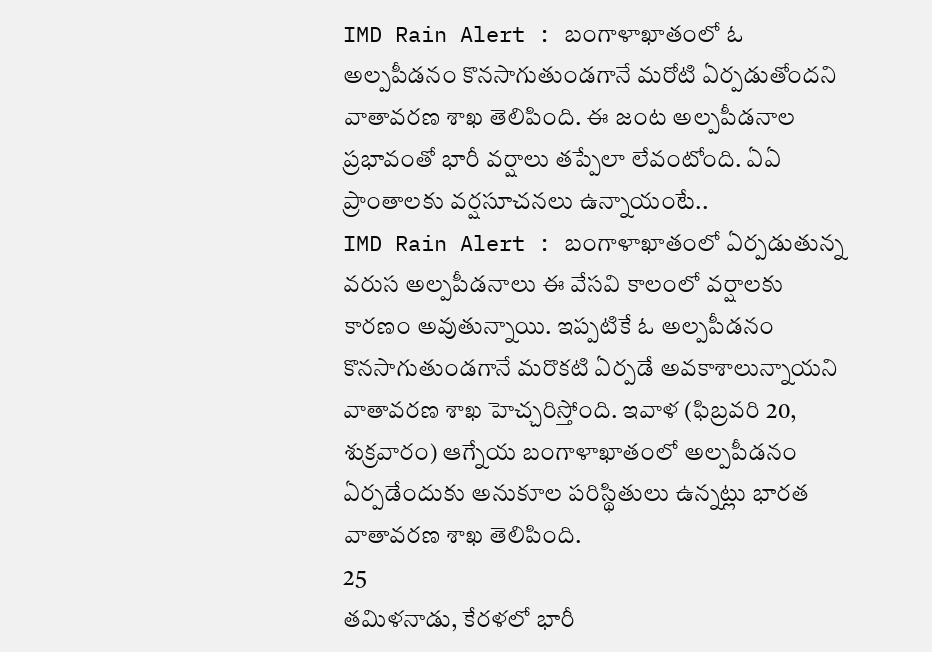IMD Rain Alert : బంగాళాఖాతంలో ఓ అల్పపీడనం కొనసాగుతుండగానే మరోటి ఏర్పడుతోందని వాతావరణ శాఖ తెలిపింది. ఈ జంట అల్పపీడనాల ప్రభావంతో భారీ వర్షాలు తప్పేలా లేవంటోంది. ఏఏ ప్రాంతాలకు వర్షసూచనలు ఉన్నాయంటే..
IMD Rain Alert : బంగాళాఖాతంలో ఏర్పడుతున్న వరుస అల్పపీడనాలు ఈ వేసవి కాలంలో వర్షాలకు కారణం అవుతున్నాయి. ఇప్పటికే ఓ అల్పపీడనం కొనసాగుతుండగానే మరొకటి ఏర్పడే అవకాశాలున్నాయని వాతావరణ శాఖ హెచ్చరిస్తోంది. ఇవాళ (ఫిబ్రవరి 20, శుక్రవారం) ఆగ్నేయ బంగాళాఖాతంలో అల్పపీడనం ఏర్పడేందుకు అనుకూల పరిస్థితులు ఉన్నట్లు భారత వాతావరణ శాఖ తెలిపింది.
25
తమిళనాడు, కేరళలో భారీ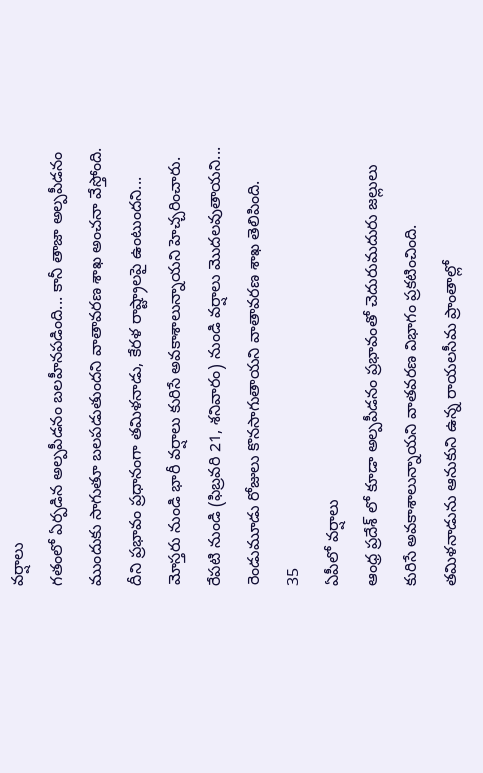వర్షాలు
గతంలో ఏర్పడిన అల్పపీడనం బలహీనపడింది... కానీ తాజా అల్పపీడనం ముందుకు సాగుతూ బలపడుతుందని వాతావరణ శాఖ అంచనా వేస్తోంది. దీని ప్రభావం ప్రధానంగా తమిళనాడు, కేరళ రాష్ట్రాలపై ఉంటుందని... మోస్తరు నుండి భారీ వర్షాలు కురిసే అవకాశాలున్నాయని హెచ్చరించారు. రేపటి నుండి (ఫిబ్రవరి 21, శనివారం) నుండి వర్షాలు మొదలవుతాయని... రెండుమూడు రోజులు కొనసాగుతాయని వాతావరణ శాఖ తెలిపింది.
35
ఏపీలో వర్షాలు
ఆంధ్ర ప్రదేశ్ లో కూడా అల్పపీడనం ప్రభావంతో చెదురుమదురు జల్లులు కురిసే అవకాశాలున్నాయని వాతవరణ విభాగం ప్రకటించింది. తమిళనాడును ఆనుకుని ఉన్న రాయలసీమ ప్రాంతాల్లో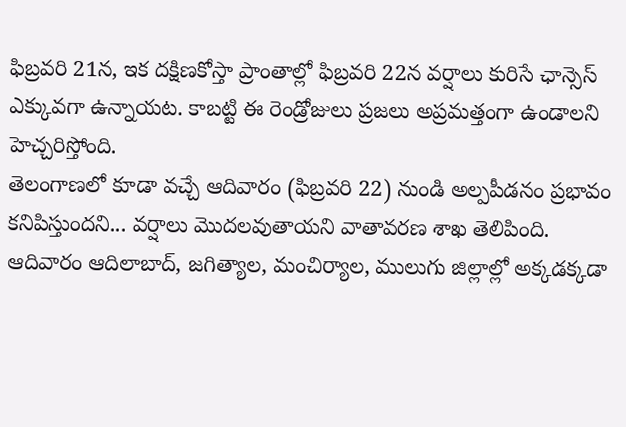ఫిబ్రవరి 21న, ఇక దక్షిణకోస్తా ప్రాంతాల్లో ఫిబ్రవరి 22న వర్షాలు కురిసే ఛాన్సెస్ ఎక్కువగా ఉన్నాయట. కాబట్టి ఈ రెండ్రోజులు ప్రజలు అప్రమత్తంగా ఉండాలని హెచ్చరిస్తోంది.
తెలంగాణలో కూడా వచ్చే ఆదివారం (ఫిబ్రవరి 22) నుండి అల్పపీడనం ప్రభావం కనిపిస్తుందని... వర్షాలు మొదలవుతాయని వాతావరణ శాఖ తెలిపింది. ఆదివారం ఆదిలాబాద్, జగిత్యాల, మంచిర్యాల, ములుగు జిల్లాల్లో అక్కడక్కడా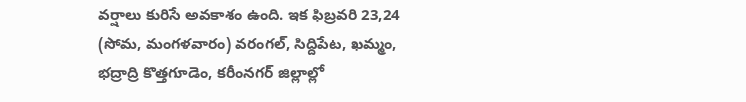వర్షాలు కురిసే అవకాశం ఉంది. ఇక ఫిబ్రవరి 23,24 (సోమ, మంగళవారం) వరంగల్, సిద్దిపేట, ఖమ్మం, భద్రాద్రి కొత్తగూడెం, కరీంనగర్ జిల్లాల్లో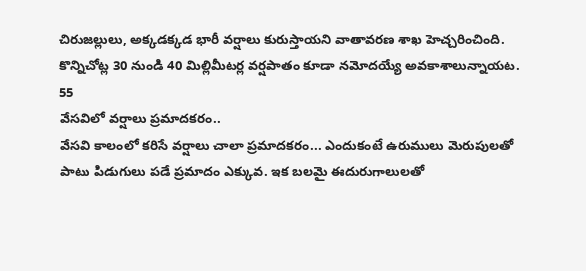చిరుజల్లులు, అక్కడక్కడ భారీ వర్షాలు కురుస్తాయని వాతావరణ శాఖ హెచ్చరించింది. కొన్నిచోట్ల 30 నుండి 40 మిల్లిమీటర్ల వర్షపాతం కూడా నమోదయ్యే అవకాశాలున్నాయట.
55
వేసవిలో వర్షాలు ప్రమాదకరం..
వేసవి కాలంలో కరిసే వర్షాలు చాలా ప్రమాదకరం... ఎందుకంటే ఉరుములు మెరుపులతో పాటు పిడుగులు పడే ప్రమాదం ఎక్కువ. ఇక బలమై ఈదురుగాలులతో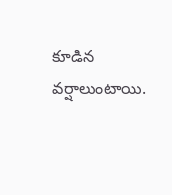కూడిన వర్షాలుంటాయి.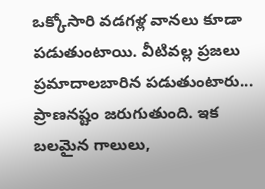ఒక్కోసారి వడగళ్ల వానలు కూడా పడుతుంటాయి. వీటివల్ల ప్రజలు ప్రమాదాలబారిన పడుతుంటారు... ప్రాణనష్టం జరుగుతుంది. ఇక బలమైన గాలులు,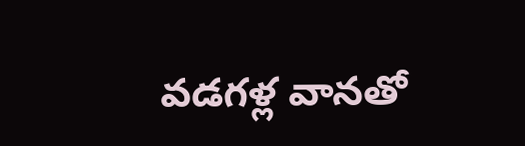వడగళ్ల వానతో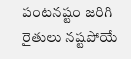పంటనష్టం జరిగి రైతులు నష్టపోయే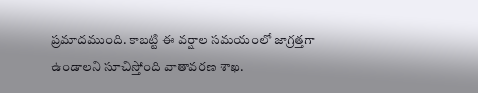ప్రమాదముంది. కాబట్టి ఈ వర్షాల సమయంలో జాగ్రత్తగా ఉండాలని సూచిస్తోంది వాతావరణ శాఖ.